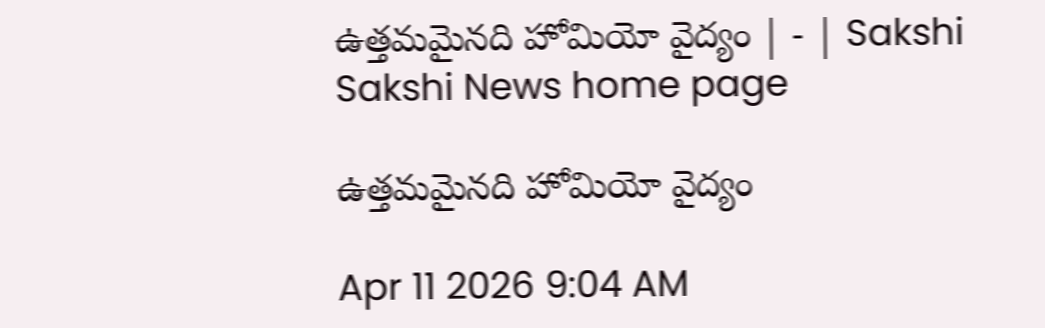ఉత్తమమైనది హోమియో వైద్యం | - | Sakshi
Sakshi News home page

ఉత్తమమైనది హోమియో వైద్యం

Apr 11 2026 9:04 AM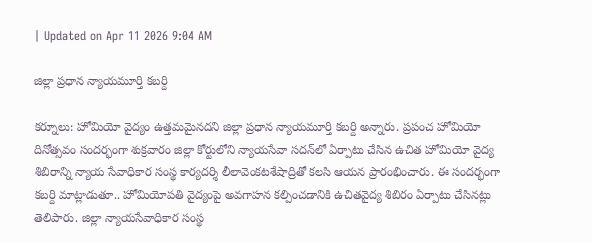| Updated on Apr 11 2026 9:04 AM

జిల్లా ప్రధాన న్యాయమూర్తి కబర్ది

కర్నూలు: హోమియో వైద్యం ఉత్తమమైనదని జిల్లా ప్రధాన న్యాయమూర్తి కబర్ది అన్నారు. ప్రపంచ హోమియో దినోత్సవం సందర్భంగా శుక్రవారం జిల్లా కోర్టులోని న్యాయసేవా సదన్‌లో ఏర్పాటు చేసిన ఉచిత హోమియో వైద్య శిబిరాన్ని న్యాయ సేవాధికార సంస్థ కార్యదర్శి లీలావెంకటశేషాద్రితో కలసి ఆయన ప్రారంభించారు. ఈ సందర్భంగా కబర్ది మాట్లాడుతూ.. హోమియోపతి వైద్యంపై అవగాహన కల్పించడానికి ఉచితవైద్య శిబిరం ఏర్పాటు చేసినట్లు తెలిపారు. జిల్లా న్యాయసేవాధికార సంస్థ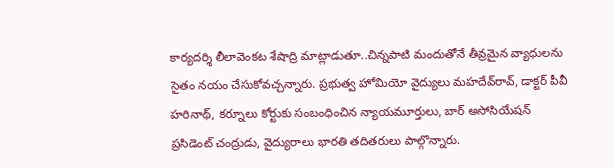కార్యదర్శి లీలావెంకట శేషాద్రి మాట్లాడుతూ..చిన్నపాటి మందుతోనే తీవ్రమైన వ్యాధులను సైతం నయం చేసుకోవచ్చన్నారు. ప్రభుత్వ హోమియో వైద్యులు మహదేవ్‌రావ్‌, డాక్టర్‌ పీవీ హరినాథ్‌, కర్నూలు కోర్టుకు సంబంధించిన న్యాయమూర్తులు, బార్‌ అసోసియేషన్‌ ప్రసిడెంట్‌ చంద్రుడు, వైద్యురాలు భారతి తదితరులు పాల్గొన్నారు.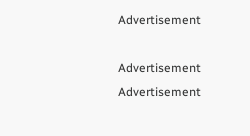Advertisement

Advertisement
Advertisement